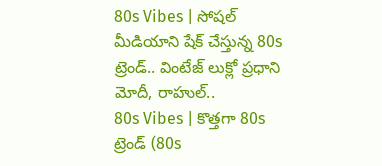80s Vibes | సోషల్ మీడియాని షేక్ చేస్తున్న 80s ట్రెండ్.. వింటేజ్ లుక్లో ప్రధాని మోదీ, రాహుల్..
80s Vibes | కొత్తగా 80s ట్రెండ్ (80s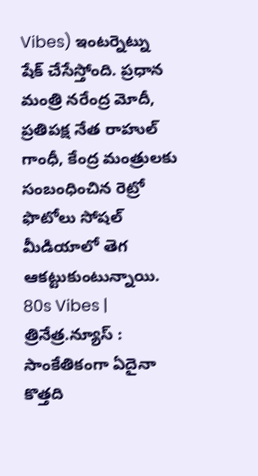Vibes) ఇంటర్నెట్ను షేక్ చేసేస్తోంది. ప్రధాన మంత్రి నరేంద్ర మోదీ, ప్రతిపక్ష నేత రాహుల్ గాంధీ, కేంద్ర మంత్రులకు సంబంధించిన రెట్రో ఫొటోలు సోషల్ మీడియాలో తెగ ఆకట్టుకుంటున్నాయి.
80s Vibes | త్రినేత్ర.న్యూస్ : సాంకేతికంగా ఏదైనా కొత్తది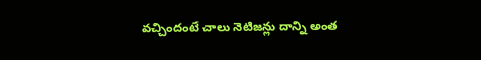వచ్చిందంటే చాలు నెటిజన్లు దాన్ని అంత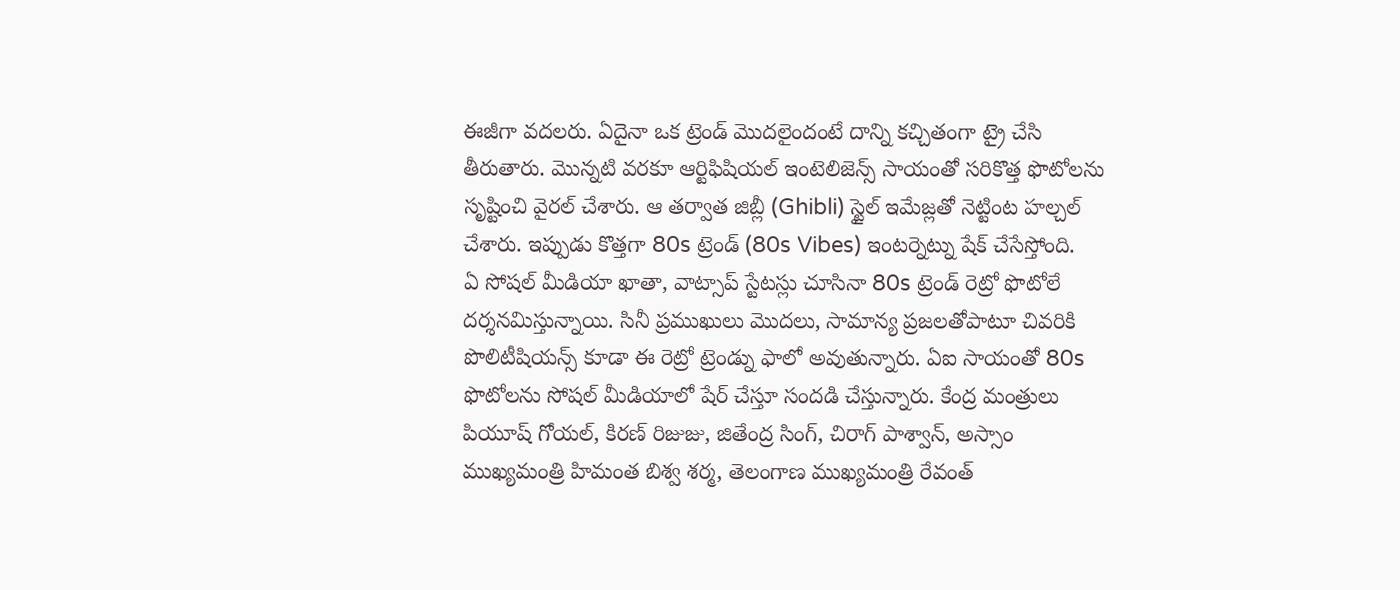ఈజీగా వదలరు. ఏదైనా ఒక ట్రెండ్ మొదలైందంటే దాన్ని కచ్చితంగా ట్రై చేసి తీరుతారు. మొన్నటి వరకూ ఆర్టిఫిషియల్ ఇంటెలిజెన్స్ సాయంతో సరికొత్త ఫొటోలను సృష్టించి వైరల్ చేశారు. ఆ తర్వాత జిబ్లీ (Ghibli) స్టైల్ ఇమేజ్లతో నెట్టింట హల్చల్ చేశారు. ఇప్పుడు కొత్తగా 80s ట్రెండ్ (80s Vibes) ఇంటర్నెట్ను షేక్ చేసేస్తోంది.
ఏ సోషల్ మీడియా ఖాతా, వాట్సాప్ స్టేటస్లు చూసినా 80s ట్రెండ్ రెట్రో ఫొటోలే దర్శనమిస్తున్నాయి. సినీ ప్రముఖులు మొదలు, సామాన్య ప్రజలతోపాటూ చివరికి పొలిటీషియన్స్ కూడా ఈ రెట్రో ట్రెండ్ను ఫాలో అవుతున్నారు. ఏఐ సాయంతో 80s ఫొటోలను సోషల్ మీడియాలో షేర్ చేస్తూ సందడి చేస్తున్నారు. కేంద్ర మంత్రులు పియూష్ గోయల్, కిరణ్ రిజుజు, జితేంద్ర సింగ్, చిరాగ్ పాశ్వాన్, అస్సాం ముఖ్యమంత్రి హిమంత బిశ్వ శర్మ, తెలంగాణ ముఖ్యమంత్రి రేవంత్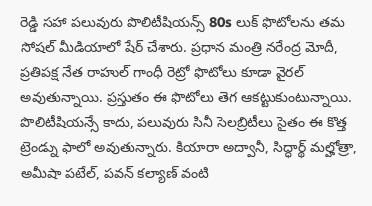రెడ్డి సహా పలువురు పొలిటీషియన్స్ 80s లుక్ ఫొటోలను తమ సోషల్ మీడియాలో షేర్ చేశారు. ప్రధాన మంత్రి నరేంద్ర మోదీ, ప్రతిపక్ష నేత రాహుల్ గాంధీ రెట్రో ఫొటోలు కూడా వైరల్ అవుతున్నాయి. ప్రస్తుతం ఈ ఫొటోలు తెగ ఆకట్టుకుంటున్నాయి.
పొలిటీషియన్సే కాదు, పలువురు సినీ సెలబ్రిటీలు సైతం ఈ కొత్త ట్రెండ్ను ఫాలో అవుతున్నారు. కియారా అద్వానీ, సిద్ధార్థ్ మల్హోత్రా, అమీషా పటేల్, పవన్ కల్యాణ్ వంటి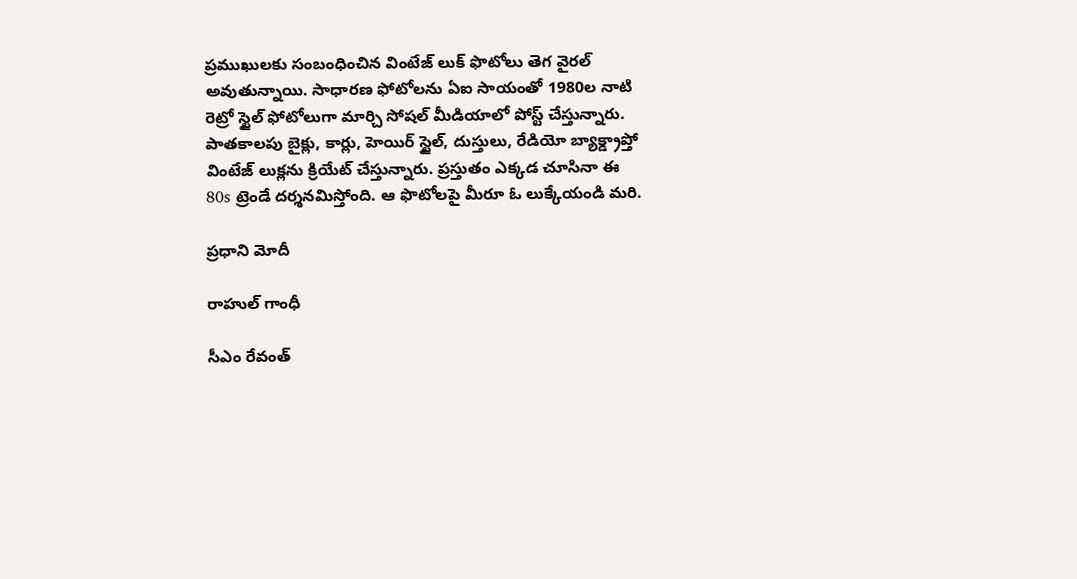ప్రముఖులకు సంబంధించిన వింటేజ్ లుక్ ఫొటోలు తెగ వైరల్ అవుతున్నాయి. సాధారణ ఫోటోలను ఏఐ సాయంతో 1980ల నాటి రెట్రో స్టైల్ ఫోటోలుగా మార్చి సోషల్ మీడియాలో పోస్ట్ చేస్తున్నారు. పాతకాలపు బైక్లు, కార్లు, హెయిర్ స్టైల్, దుస్తులు, రేడియో బ్యాక్డ్రాప్తో వింటేజ్ లుక్లను క్రియేట్ చేస్తున్నారు. ప్రస్తుతం ఎక్కడ చూసినా ఈ 80s ట్రెండే దర్శనమిస్తోంది. ఆ ఫొటోలపై మీరూ ఓ లుక్కేయండి మరి.

ప్రధాని మోదీ

రాహుల్ గాంధీ

సీఎం రేవంత్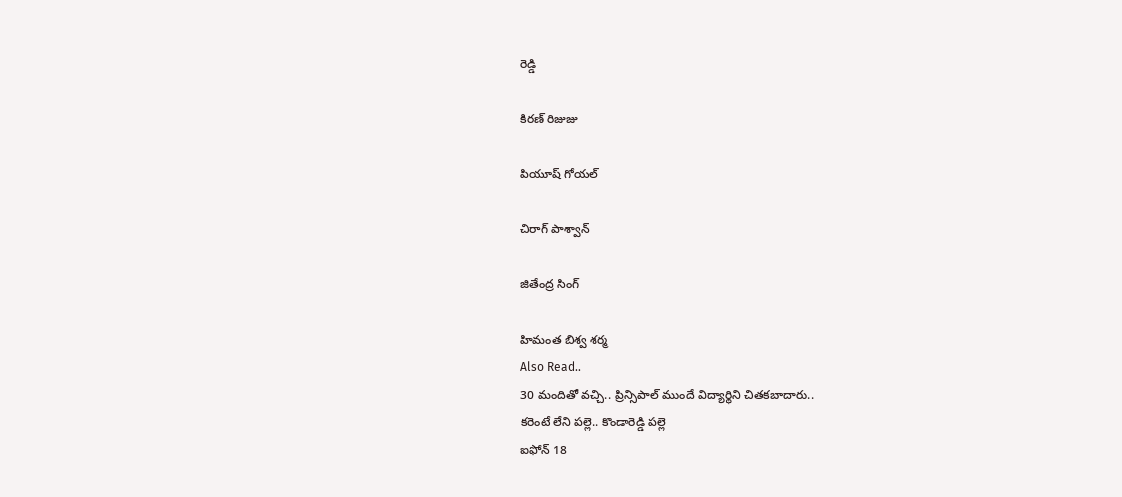రెడ్డి

కిరణ్ రిజుజు

పియూష్ గోయల్

చిరాగ్ పాశ్వాన్

జితేంద్ర సింగ్

హిమంత బిశ్వ శర్మ
Also Read..
30 మందితో వచ్చి.. ప్రిన్సిపాల్ ముందే విద్యార్థిని చితకబాదారు..
కరెంటే లేని పల్లె.. కొండారెడ్డి పల్లె
ఐఫోన్ 18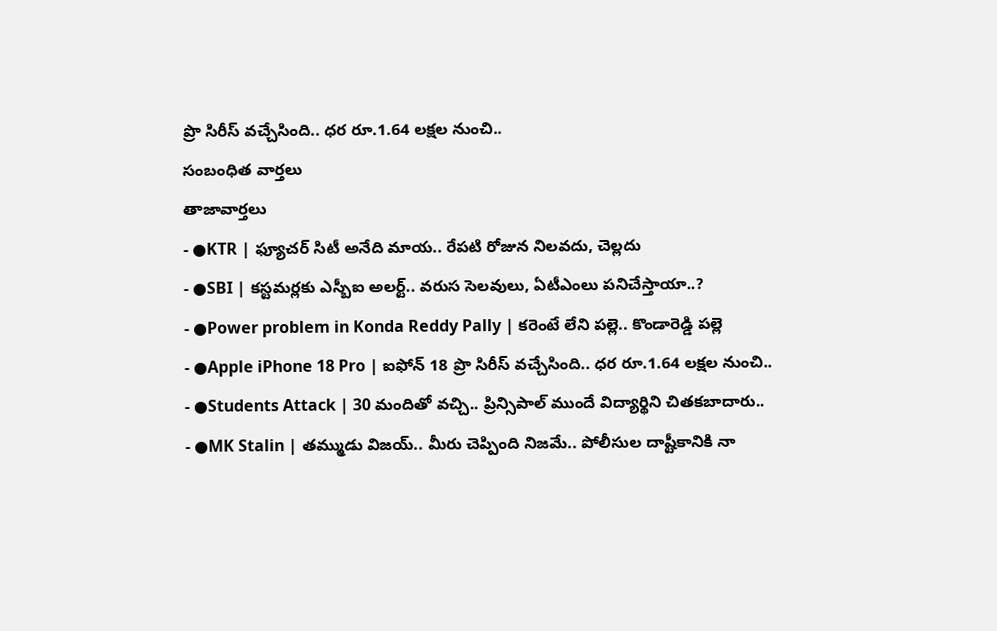ప్రొ సిరీస్ వచ్చేసింది.. ధర రూ.1.64 లక్షల నుంచి..
సంబంధిత వార్తలు
తాజావార్తలు
- ●KTR | ఫ్యూచర్ సిటీ అనేది మాయ.. రేపటి రోజున నిలవదు, చెల్లదు
- ●SBI | కస్టమర్లకు ఎస్బీఐ అలర్ట్.. వరుస సెలవులు, ఏటీఎంలు పనిచేస్తాయా..?
- ●Power problem in Konda Reddy Pally | కరెంటే లేని పల్లె.. కొండారెడ్డి పల్లె
- ●Apple iPhone 18 Pro | ఐఫోన్ 18 ప్రొ సిరీస్ వచ్చేసింది.. ధర రూ.1.64 లక్షల నుంచి..
- ●Students Attack | 30 మందితో వచ్చి.. ప్రిన్సిపాల్ ముందే విద్యార్థిని చితకబాదారు..
- ●MK Stalin | తమ్ముడు విజయ్.. మీరు చెప్పింది నిజమే.. పోలీసుల దాష్టీకానికి నా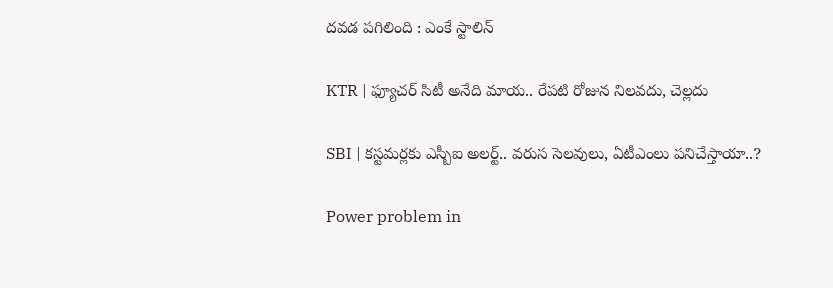దవడ పగిలింది : ఎంకే స్టాలిన్

KTR | ఫ్యూచర్ సిటీ అనేది మాయ.. రేపటి రోజున నిలవదు, చెల్లదు

SBI | కస్టమర్లకు ఎస్బీఐ అలర్ట్.. వరుస సెలవులు, ఏటీఎంలు పనిచేస్తాయా..?

Power problem in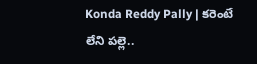Konda Reddy Pally | కరెంటే లేని పల్లె..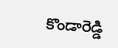కొండారెడ్డి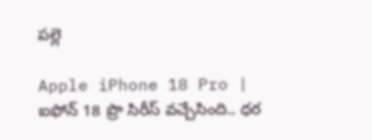పల్లె

Apple iPhone 18 Pro | ఐఫోన్ 18 ప్రొ సిరీస్ వచ్చేసింది.. ధర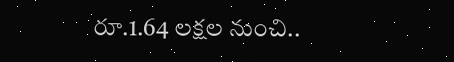రూ.1.64 లక్షల నుంచి..